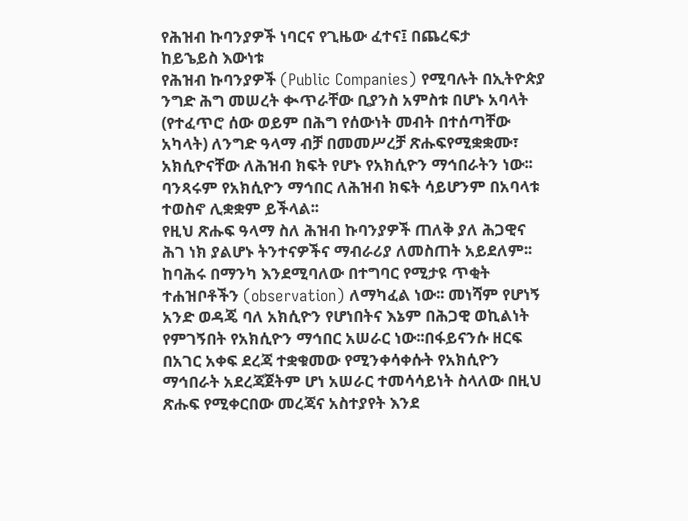የሕዝብ ኩባንያዎች ነባርና የጊዜው ፈተና፤ በጨረፍታ
ከይኄይስ እውነቱ
የሕዝብ ኩባንያዎች (Public Companies) የሚባሉት በኢትዮጵያ ንግድ ሕግ መሠረት ቊጥራቸው ቢያንስ አምስቱ በሆኑ አባላት (የተፈጥሮ ሰው ወይም በሕግ የሰውነት መብት በተሰጣቸው አካላት) ለንግድ ዓላማ ብቻ በመመሥረቻ ጽሑፍየሚቋቋሙ፣ አክሲዮናቸው ለሕዝብ ክፍት የሆኑ የአክሲዮን ማኅበራትን ነው፡፡ ባንጻሩም የአክሲዮን ማኅበር ለሕዝብ ክፍት ሳይሆንም በአባላቱ ተወስኖ ሊቋቋም ይችላል፡፡
የዚህ ጽሑፍ ዓላማ ስለ ሕዝብ ኩባንያዎች ጠለቅ ያለ ሕጋዊና ሕገ ነክ ያልሆኑ ትንተናዎችና ማብራሪያ ለመስጠት አይደለም፡፡ ከባሕሩ በማንካ እንደሚባለው በተግባር የሚታዩ ጥቂት ተሐዝቦቶችን (observation) ለማካፈል ነው፡፡ መነሻም የሆነኝ አንድ ወዳጄ ባለ አክሲዮን የሆነበትና እኔም በሕጋዊ ወኪልነት የምገኝበት የአክሲዮን ማኅበር አሠራር ነው፡፡በፋይናንሱ ዘርፍ በአገር አቀፍ ደረጃ ተቋቁመው የሚንቀሳቀሱት የአክሲዮን ማኅበራት አደረጃጀትም ሆነ አሠራር ተመሳሳይነት ስላለው በዚህ ጽሑፍ የሚቀርበው መረጃና አስተያየት እንደ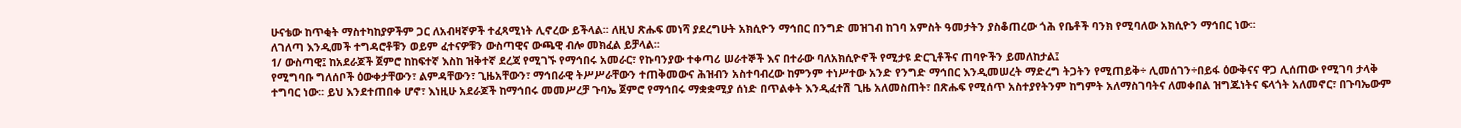ሁናቴው ከጥቂት ማስተካከያዎችም ጋር ለአብዛኛዎች ተፈጻሚነት ሊኖረው ይችላል፡፡ ለዚህ ጽሑፍ መነሻ ያደረግሁት አክሲዮን ማኅበር በንግድ መዝገብ ከገባ አምስት ዓመታትን ያስቆጠረው ጎሕ የቤቶች ባንክ የሚባለው አክሲዮን ማኅበር ነው፡፡
ለገለጣ እንዲመች ተግዳሮቶቹን ወይም ፈተናዎቹን ውስጣዊና ውጫዊ ብሎ መክፈል ይቻላል፡፡
1/ ውስጣዊ፤ ከአደራጆች ጀምሮ ከከፍተኛ እስከ ዝቅተኛ ደረጃ የሚገኙ የማኅበሩ አመራር፣ የኩባንያው ተቀጣሪ ሠራተኞች እና በተራው ባለአክሲዮኖች የሚታዩ ድርጊቶችና ጠባዮችን ይመለከታል፤
የሚግባቡ ግለሰቦች ዕውቀታቸውን፣ ልምዳቸውን፣ ጊዜአቸውን፣ ማኅበራዊ ትሥሥራቸውን ተጠቅመውና ሕዝብን አስተባብረው ከምንም ተነሥተው አንድ የንግድ ማኅበር እንዲመሠረት ማድረግ ትጋትን የሚጠይቅ÷ ሊመሰገን÷በይፋ ዕውቅናና ዋጋ ሊሰጠው የሚገባ ታላቅ ተግባር ነው፡፡ ይህ እንደተጠበቀ ሆኖ፣ እነዚሁ አደራጆች ከማኅበሩ መመሥረቻ ጉባኤ ጀምሮ የማኅበሩ ማቋቋሚያ ሰነድ በጥልቀት እንዲፈተሽ ጊዜ አለመስጠት፣ በጽሑፍ የሚሰጥ አስተያየትንም ከግምት አለማስገባትና ለመቀበል ዝግጁነትና ፍላጎት አለመኖር፣ በጉባኤውም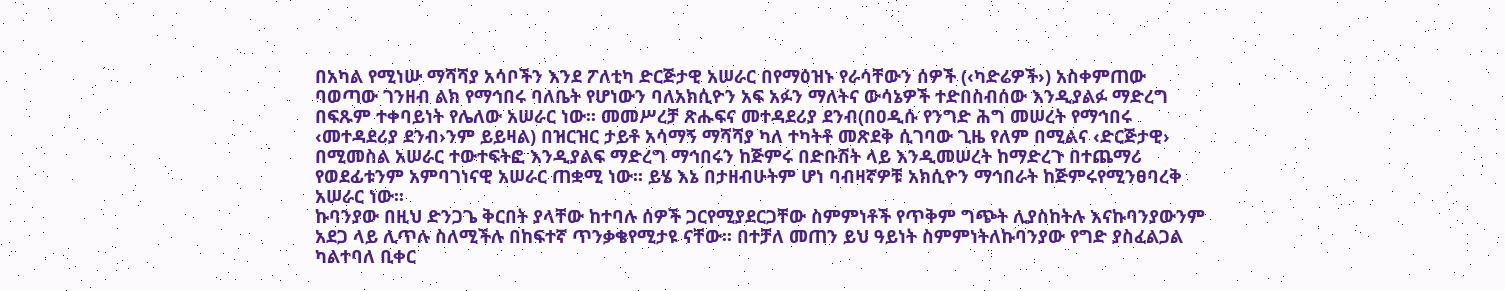በአካል የሚነሡ ማሻሻያ አሳቦችን እንደ ፖለቲካ ድርጅታዊ አሠራር በየማዕዝኑ የራሳቸውን ሰዎች (‹ካድሬዎች›) አስቀምጠው ባወጣው ገንዘብ ልክ የማኅበሩ ባለቤት የሆነውን ባለአክሲዮን አፍ አፉን ማለትና ውሳኔዎች ተድበስብሰው እንዲያልፉ ማድረግ በፍጹም ተቀባይነት የሌለው አሠራር ነው፡፡ መመሥረቻ ጽሑፍና መተዳደሪያ ደንብ(በዐዲሱ የንግድ ሕግ መሠረት የማኅበሩ ‹መተዳደሪያ ደንብ›ንም ይይዛል) በዝርዝር ታይቶ አሳማኝ ማሻሻያ ካለ ተካትቶ መጽደቅ ሲገባው ጊዜ የለም በሚልና ‹ድርጅታዊ› በሚመስል አሠራር ተውተፍትፎ እንዲያልፍ ማድረግ ማኅበሩን ከጅምሩ በድቡሽት ላይ እንዲመሠረት ከማድረጉ በተጨማሪ የወደፊቱንም አምባገነናዊ አሠራር ጠቋሚ ነው፡፡ ይሄ እኔ በታዘብሁትም ሆነ ባብዛኛዎቹ አክሲዮን ማኅበራት ከጅምሩየሚንፀባረቅ አሠራር ነው፡፡
ኩባንያው በዚህ ድንጋጌ ቅርበት ያላቸው ከተባሉ ሰዎች ጋርየሚያደርጋቸው ስምምነቶች የጥቅም ግጭት ሊያስከትሉ እናኩባንያውንም አደጋ ላይ ሊጥሉ ስለሚችሉ በከፍተኛ ጥንቃቄየሚታዩ ናቸው፡፡ በተቻለ መጠን ይህ ዓይነት ስምምነትለኩባንያው የግድ ያስፈልጋል ካልተባለ ቢቀር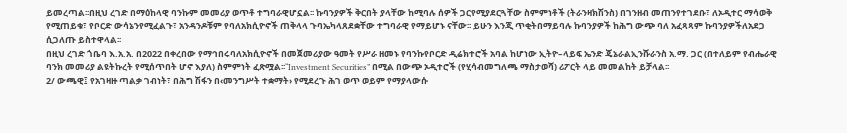ይመረጣል፡፡በዚህ ረገድ በማዕከላዊ ባንኩም መመሪያ ወጥቶ ተግባራዊሆኗል፡፡ ኩባንያዎች ቅርበት ያላቸው ከሚባሉ ሰዎች ጋርየሚያደርጓቸው ስምምነቶች (ትራንዛክሽንስ) በገንዘብ መጠንየተገደቡ፣ ለኦዲተር ማሳወቅ የሚጠይቁ፣ የቦርድ ውሳኔንየሚፈልጉ፣ አንዳንዶቹም የባለአክሲዮኖች ጠቅላላ ጉባኤካላጸደቋቸው ተግባራዊ የማይሆኑ ናቸው፡፡ ይሁን እንጂ ጥቂትበማይባሉ ኩባንያዎች ከሕግ ውጭ ባለ አፈጻጻም ኩባንያዎችለአደጋ ሲጋለጡ ይስተዋላል፡፡
በዚህ ረገድ ጎቤባ እ.አ.አ. በ2022 በቀረበው የማኅበሩባለአክሲዮኖች በመጀመሪያው ዓመት የሥራ ዘመኑ የባንኩየቦርድ ዲሬክተሮች አባል ከሆነው ኢትዮ–ላይፍ ኤንድ ጄኔራልኢንሹራንስ አ.ማ. ጋር (በተለይም የብሔራዊ ባንክ መመሪያ ልዩትኩረት የሚሰጥበት ሆኖ እያለ) ስምምነት ፈጽሟል፡፡“Investment Securities” በሚል በውጭ ኦዲተሮች (የሂሳብመግለጫ ማስታወሻ) ሪፖርት ላይ መመልከት ይቻላል፡፡
2/ ውጫዊ፤ የአገዛዙ ጣልቃ ገብነት፣ በሕግ ሽፋን በ‹መንግሥት ተቋማት› የሚደረጉ ሕገ ወጥ ወይም የማያላውሱ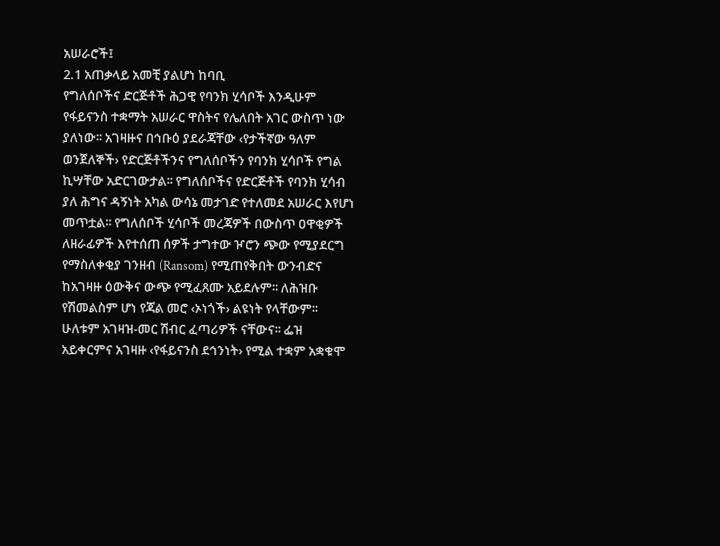አሠራሮች፤
2.1 አጠቃላይ አመቺ ያልሆነ ከባቢ
የግለሰቦችና ድርጅቶች ሕጋዊ የባንክ ሂሳቦች እንዲሁም የፋይናንስ ተቋማት አሠራር ዋስትና የሌለበት አገር ውስጥ ነው ያለነው፡፡ አገዛዙና በኅቡዕ ያደራጃቸው ‹የታችኛው ዓለም ወንጀለኞች› የድርጅቶችንና የግለሰቦችን የባንክ ሂሳቦች የግል ኪሣቸው አድርገውታል፡፡ የግለሰቦችና የድርጅቶች የባንክ ሂሳብ ያለ ሕግና ዳኝነት አካል ውሳኔ መታገድ የተለመደ አሠራር እየሆነ መጥቷል፡፡ የግለሰቦች ሂሳቦች መረጃዎች በውስጥ ዐዋቂዎች ለዘራፊዎች እየተሰጠ ሰዎች ታግተው ዦሮን ጭው የሚያደርግ የማስለቀቂያ ገንዘብ (Ransom) የሚጠየቅበት ውንብድና ከአገዛዙ ዕውቅና ውጭ የሚፈጸሙ አይደሉም፡፡ ለሕዝቡ የሽመልስም ሆነ የጃል መሮ ‹ኦነጎች› ልዩነት የላቸውም፡፡ ሁለቱም አገዛዝ-መር ሽብር ፈጣሪዎች ናቸውና፡፡ ፌዝ አይቀርምና አገዛዙ ‹የፋይናንስ ደኅንነት› የሚል ተቋም አቋቁሞ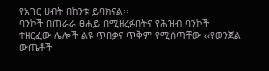የአገር ሀብት በከንቱ ይባክናል፡፡
ባንኮች በጠራራ ፀሐይ በሚዘረፉበትና የሕዝብ ባንኮች ተዘርፈው ሌሎች ልዩ ጥበቃና ጥቅም የሚሰጣቸው ‹‹የወንጀል ውጤቶች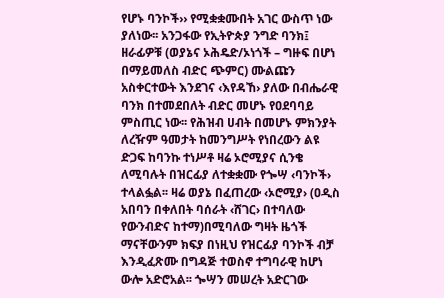የሆኑ ባንኮች›› የሚቋቋሙበት አገር ውስጥ ነው ያለነው፡፡ አንጋፋው የኢትዮጵያ ንግድ ባንክ፤ ዘራፊዎቹ (ወያኔና ኦሕዴድ/ኦነጎች – ግዙፍ በሆነ በማይመለስ ብድር ጭምር) ሙልጩን አስቀርተውት እንደገና ‹እየዳኸ› ያለው በብሔራዊ ባንክ በተመደበለት ብድር መሆኑ የዐደባባይ ምስጢር ነው፡፡ የሕዝብ ሀብት በመሆኑ ምክንያት ለረዥም ዓመታት ከመንግሥት የነበረውን ልዩ ድጋፍ ከባንኩ ተነሥቶ ዛሬ ኦሮሚያና ሲንቄ ለሚባሉት በዝርፊያ ለተቋቋሙ የጐሣ ‹ባንኮች› ተላልፏል፡፡ ዛሬ ወያኔ በፈጠረው ‹ኦሮሚያ› (ዐዲስ አበባን በቀለበት ባሰራት ‹ሸገር› በተባለው የውንብድና ከተማ)በሚባለው ግዛት ዜጎች ማናቸውንም ክፍያ በነዚህ የዝርፊያ ባንኮች ብቻ እንዲፈጽሙ በግዳጅ ተወስኖ ተግባራዊ ከሆነ ውሎ አድሮአል፡፡ ጐሣን መሠረት አድርገው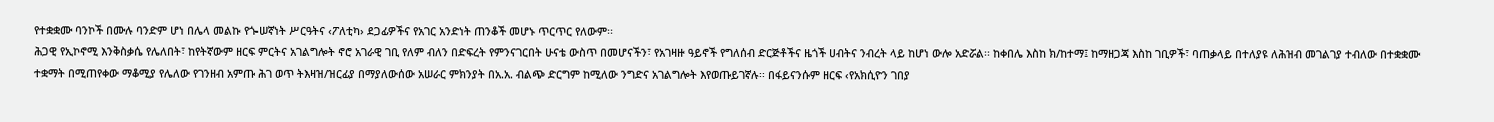የተቋቋሙ ባንኮች በሙሉ ባንድም ሆነ በሌላ መልኩ የጐሠኛነት ሥርዓትና ‹ፖለቲካ› ደጋፊዎችና የአገር አንድነት ጠንቆች መሆኑ ጥርጥር የለውም፡፡
ሕጋዊ የኢኮኖሚ እንቅስቃሴ የሌለበት፣ ከየትኛውም ዘርፍ ምርትና አገልግሎት ኖሮ አገራዊ ገቢ የለም ብለን በድፍረት የምንናገርበት ሁናቴ ውስጥ በመሆናችን፣ የአገዛዙ ዓይኖች የግለሰብ ድርጅቶችና ዜጎች ሀብትና ንብረት ላይ ከሆነ ውሎ አድሯል፡፡ ከቀበሌ እስከ ክ/ከተማ፤ ከማዘጋጃ እስከ ገቢዎች፣ ባጠቃላይ በተለያዩ ለሕዝብ መገልገያ ተብለው በተቋቋሙ ተቋማት በሚጠየቀው ማቆሚያ የሌለው የገንዘብ አምጡ ሕገ ወጥ ትእዛዝ/ዝርፊያ በማያለውሰው አሠራር ምክንያት በአ.አ. ብልጭ ድርግም ከሚለው ንግድና አገልግሎት እየወጡይገኛሉ፡፡ በፋይናንሱም ዘርፍ ‹የአክሲዮን ገበያ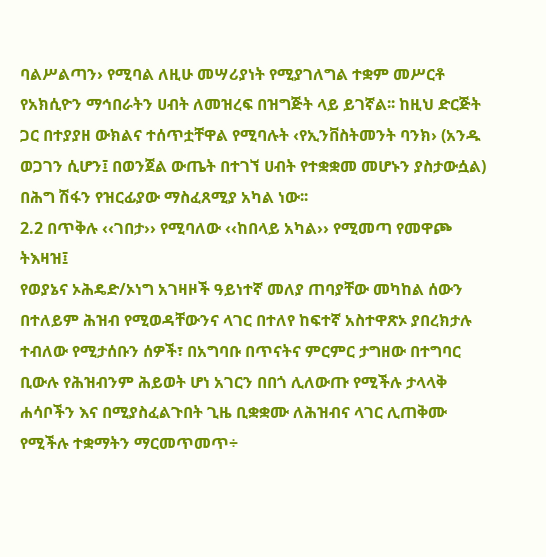ባልሥልጣን› የሚባል ለዚሁ መሣሪያነት የሚያገለግል ተቋም መሥርቶ የአክሲዮን ማኅበራትን ሀብት ለመዝረፍ በዝግጅት ላይ ይገኛል፡፡ ከዚህ ድርጅት ጋር በተያያዘ ውክልና ተሰጥቷቸዋል የሚባሉት ‹የኢንቨስትመንት ባንክ› (አንዱ ወጋገን ሲሆን፤ በወንጀል ውጤት በተገኘ ሀብት የተቋቋመ መሆኑን ያስታውሷል) በሕግ ሽፋን የዝርፊያው ማስፈጸሚያ አካል ነው፡፡
2.2 በጥቅሉ ‹‹ገበታ›› የሚባለው ‹‹ከበላይ አካል›› የሚመጣ የመዋጮ ትእዛዝ፤
የወያኔና ኦሕዴድ/ኦነግ አገዛዞች ዓይነተኛ መለያ ጠባያቸው መካከል ሰውን በተለይም ሕዝብ የሚወዳቸውንና ላገር በተለየ ከፍተኛ አስተዋጽኦ ያበረክታሉ ተብለው የሚታሰቡን ሰዎች፣ በአግባቡ በጥናትና ምርምር ታግዘው በተግባር ቢውሉ የሕዝብንም ሕይወት ሆነ አገርን በበጎ ሊለውጡ የሚችሉ ታላላቅ ሐሳቦችን እና በሚያስፈልጉበት ጊዜ ቢቋቋሙ ለሕዝብና ላገር ሊጠቅሙ የሚችሉ ተቋማትን ማርመጥመጥ÷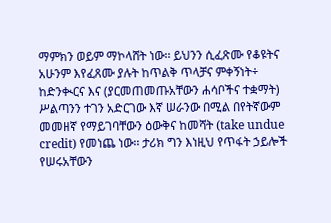ማምክን ወይም ማኮላሸት ነው፡፡ ይህንን ሲፈጽሙ የቆዩትና አሁንም እየፈጸሙ ያሉት ከጥልቅ ጥላቻና ምቀኝነት÷ ከድንቊርና እና (ያርመጠመጡአቸውን ሐሳቦችና ተቋማት) ሥልጣንን ተገን አድርገው እኛ ሠራንው በሚል በየትኛውም መመዘኛ የማይገባቸውን ዕውቅና ከመሻት (take undue credit) የመነጨ ነው፡፡ ታሪክ ግን እነዚህ የጥፋት ኃይሎች የሠሩአቸውን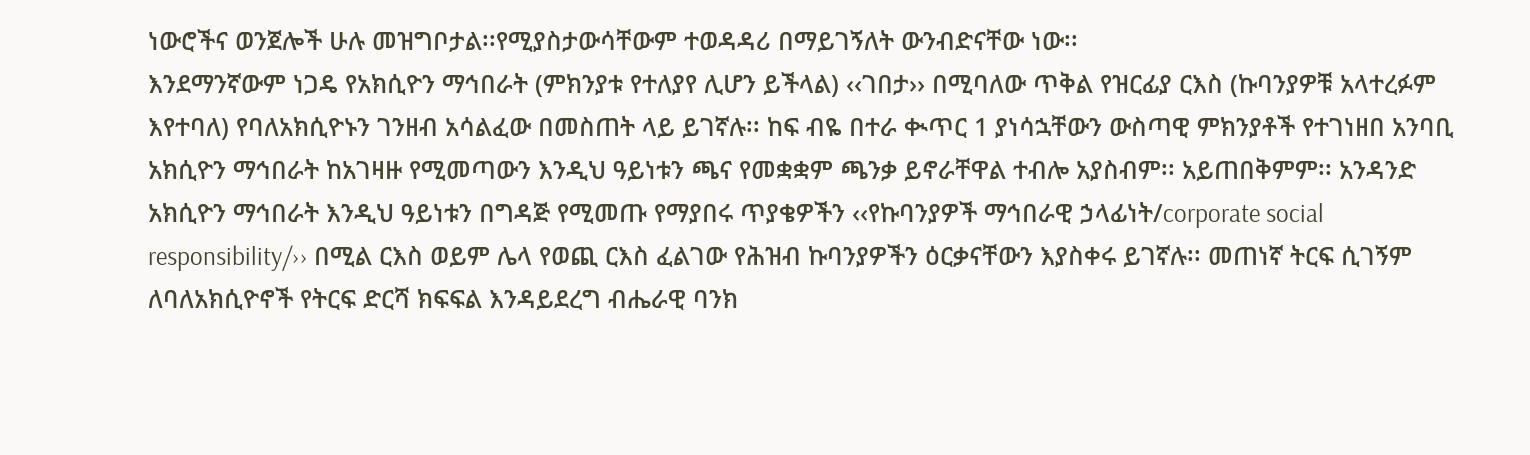ነውሮችና ወንጀሎች ሁሉ መዝግቦታል፡፡የሚያስታውሳቸውም ተወዳዳሪ በማይገኝለት ውንብድናቸው ነው፡፡
እንደማንኛውም ነጋዴ የአክሲዮን ማኅበራት (ምክንያቱ የተለያየ ሊሆን ይችላል) ‹‹ገበታ›› በሚባለው ጥቅል የዝርፊያ ርእስ (ኩባንያዎቹ አላተረፉም እየተባለ) የባለአክሲዮኑን ገንዘብ አሳልፈው በመስጠት ላይ ይገኛሉ፡፡ ከፍ ብዬ በተራ ቊጥር 1 ያነሳኋቸውን ውስጣዊ ምክንያቶች የተገነዘበ አንባቢ አክሲዮን ማኅበራት ከአገዛዙ የሚመጣውን እንዲህ ዓይነቱን ጫና የመቋቋም ጫንቃ ይኖራቸዋል ተብሎ አያስብም፡፡ አይጠበቅምም፡፡ አንዳንድ አክሲዮን ማኅበራት እንዲህ ዓይነቱን በግዳጅ የሚመጡ የማያበሩ ጥያቄዎችን ‹‹የኩባንያዎች ማኅበራዊ ኃላፊነት/corporate social responsibility/›› በሚል ርእስ ወይም ሌላ የወጪ ርእስ ፈልገው የሕዝብ ኩባንያዎችን ዕርቃናቸውን እያስቀሩ ይገኛሉ፡፡ መጠነኛ ትርፍ ሲገኝም ለባለአክሲዮኖች የትርፍ ድርሻ ክፍፍል እንዳይደረግ ብሔራዊ ባንክ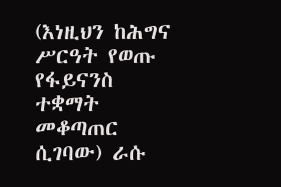(እነዚህን ከሕግና ሥርዓት የወጡ የፋይናንስ ተቋማት መቆጣጠር ሲገባው) ራሱ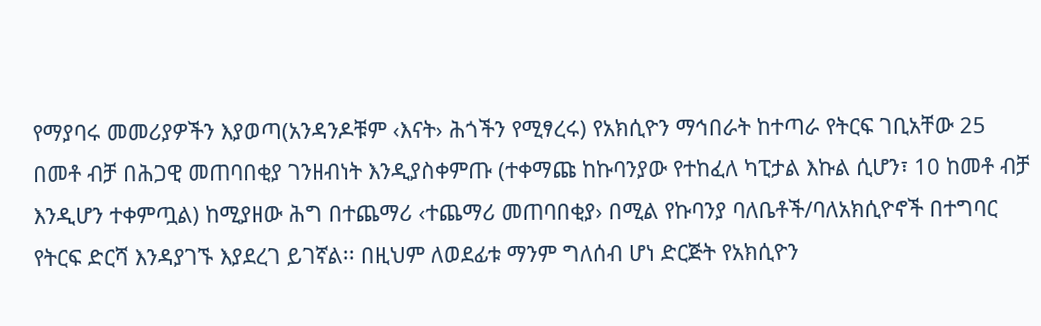የማያባሩ መመሪያዎችን እያወጣ(አንዳንዶቹም ‹እናት› ሕጎችን የሚፃረሩ) የአክሲዮን ማኅበራት ከተጣራ የትርፍ ገቢአቸው 25 በመቶ ብቻ በሕጋዊ መጠባበቂያ ገንዘብነት እንዲያስቀምጡ (ተቀማጩ ከኩባንያው የተከፈለ ካፒታል እኩል ሲሆን፣ 10 ከመቶ ብቻ እንዲሆን ተቀምጧል) ከሚያዘው ሕግ በተጨማሪ ‹ተጨማሪ መጠባበቂያ› በሚል የኩባንያ ባለቤቶች/ባለአክሲዮኖች በተግባር የትርፍ ድርሻ እንዳያገኙ እያደረገ ይገኛል፡፡ በዚህም ለወደፊቱ ማንም ግለሰብ ሆነ ድርጅት የአክሲዮን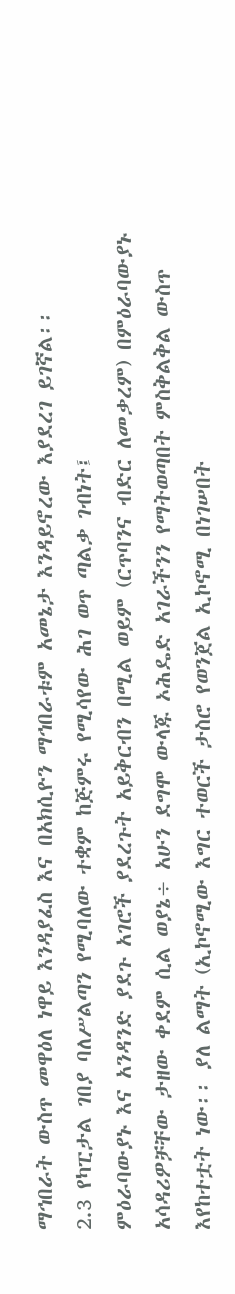ማኅበራት ውስጥ መዋዕለ ነዋይ እንዳያፈስ እና በአክሲዮን ማኅበራቱም አመኔታ እንዳይኖረው እያደረገ ይገኛል፡፡
2.3 የካፒታል ገበያ ባለሥልጣን የሚባለው ተቋም ከጅምሩ የሚሳየው ሕገ ወጥ ጣልቃ ገብነት፤
ምዕራባውያኑ እና አንዳንድ ያደጉ አገሮች ያደረጉት አይቅርብን በሚል ወይም (ርጥባንና ብድር ለመቃረም) በምዕራባውያኑ አሳዳሪዎቻቸው ታዘው ቀደም ሲል ወያኔ÷ አሁን ደግሞ ውላጁ ኦሕዴድ አገራችንን የማትወጣበት ምስቅልቅል ውስጥ እየከተቷት ነው፡፡ ያለ ልማት (ኢኮኖሚው እግር ተወርች ታስሮ የወንጀል ኢኮኖሚ በነገሠበት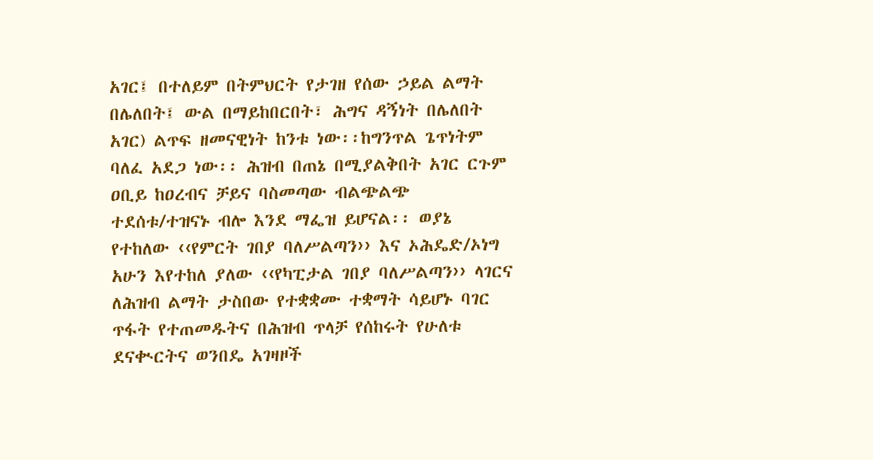አገር፤ በተለይም በትምህርት የታገዘ የሰው ኃይል ልማት በሌለበት፤ ውል በማይከበርበት፣ ሕግና ዳኝነት በሌለበት አገር) ልጥፍ ዘመናዊነት ከንቱ ነው፡፡ከግንጥል ጌጥነትም ባለፈ አደጋ ነው፡፡ ሕዝብ በጠኔ በሚያልቅበት አገር ርጉም ዐቢይ ከዐረብና ቻይና ባስመጣው ብልጭልጭ ተደሰቱ/ተዝናኑ ብሎ እንደ ማፌዝ ይሆናል፡፡ ወያኔ የተከለው ‹‹የምርት ገበያ ባለሥልጣን›› እና ኦሕዴድ/ኦነግ አሁን እየተከለ ያለው ‹‹የካፒታል ገበያ ባለሥልጣን›› ላገርና ለሕዝብ ልማት ታስበው የተቋቋሙ ተቋማት ሳይሆኑ ባገር ጥፋት የተጠመዱትና በሕዝብ ጥላቻ የሰከሩት የሁለቱ ደናቊርትና ወንበዴ አገዛዞች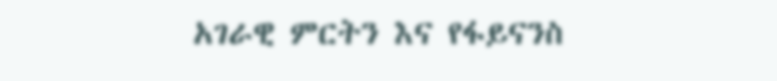አገራዊ ምርትን እና የፋይናንስ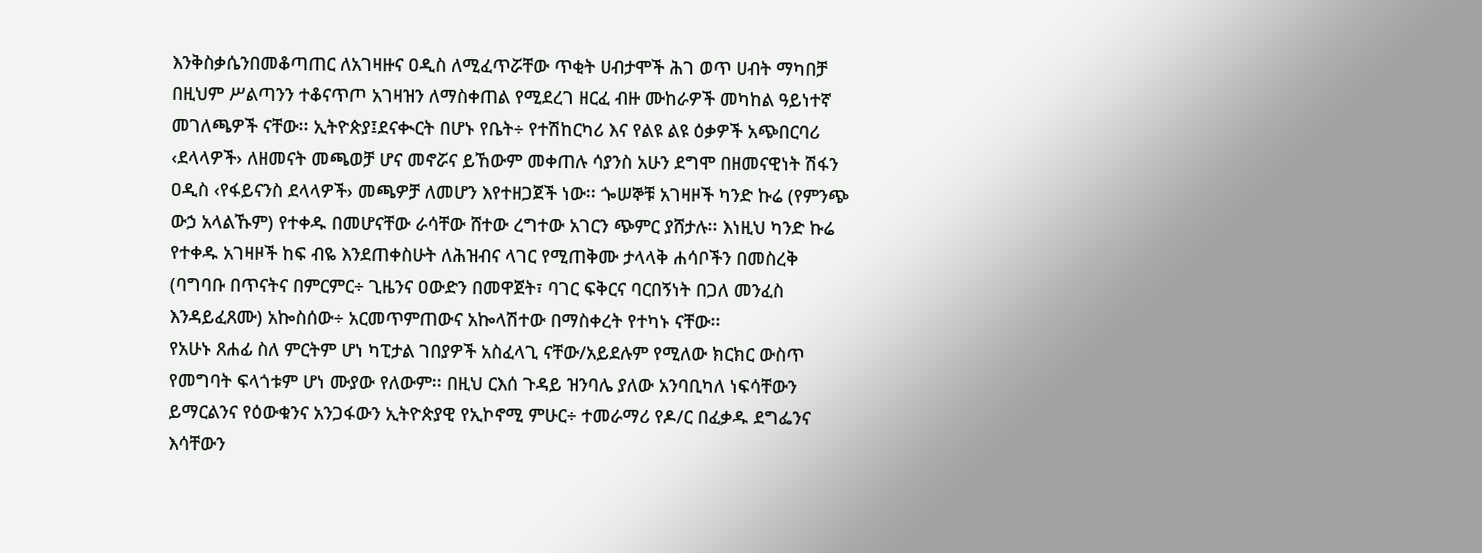እንቅስቃሴንበመቆጣጠር ለአገዛዙና ዐዲስ ለሚፈጥሯቸው ጥቂት ሀብታሞች ሕገ ወጥ ሀብት ማካበቻ በዚህም ሥልጣንን ተቆናጥጦ አገዛዝን ለማስቀጠል የሚደረገ ዘርፈ ብዙ ሙከራዎች መካከል ዓይነተኛ መገለጫዎች ናቸው፡፡ ኢትዮጵያ፤ደናቊርት በሆኑ የቤት÷ የተሽከርካሪ እና የልዩ ልዩ ዕቃዎች አጭበርባሪ ‹ደላላዎች› ለዘመናት መጫወቻ ሆና መኖሯና ይኸውም መቀጠሉ ሳያንስ አሁን ደግሞ በዘመናዊነት ሽፋን ዐዲስ ‹የፋይናንስ ደላላዎች› መጫዎቻ ለመሆን እየተዘጋጀች ነው፡፡ ጐሠኞቹ አገዛዞች ካንድ ኩሬ (የምንጭ ውኃ አላልኹም) የተቀዱ በመሆናቸው ራሳቸው ሸተው ረግተው አገርን ጭምር ያሸታሉ፡፡ እነዚህ ካንድ ኩሬ የተቀዱ አገዛዞች ከፍ ብዬ እንደጠቀስሁት ለሕዝብና ላገር የሚጠቅሙ ታላላቅ ሐሳቦችን በመስረቅ (ባግባቡ በጥናትና በምርምር÷ ጊዜንና ዐውድን በመዋጀት፣ ባገር ፍቅርና ባርበኝነት በጋለ መንፈስ እንዳይፈጸሙ) አኰስሰው÷ አርመጥምጠውና አኰላሽተው በማስቀረት የተካኑ ናቸው፡፡
የአሁኑ ጸሐፊ ስለ ምርትም ሆነ ካፒታል ገበያዎች አስፈላጊ ናቸው/አይደሉም የሚለው ክርክር ውስጥ የመግባት ፍላጎቱም ሆነ ሙያው የለውም፡፡ በዚህ ርእሰ ጉዳይ ዝንባሌ ያለው አንባቢካለ ነፍሳቸውን ይማርልንና የዕውቁንና አንጋፋውን ኢትዮጵያዊ የኢኮኖሚ ምሁር÷ ተመራማሪ የዶ/ር በፈቃዱ ደግፌንና እሳቸውን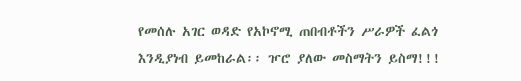የመሰሉ አገር ወዳድ የአኮኖሚ ጠበብቶችን ሥራዎች ፈልጎ እንዲያነብ ይመከራል፡፡ ዦሮ ያለው መስማትን ይስማ!!!